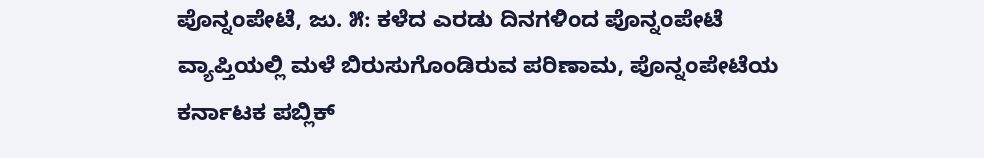ಪೊನ್ನಂಪೇಟೆ, ಜು. ೫: ಕಳೆದ ಎರಡು ದಿನಗಳಿಂದ ಪೊನ್ನಂಪೇಟೆ ವ್ಯಾಪ್ತಿಯಲ್ಲಿ ಮಳೆ ಬಿರುಸುಗೊಂಡಿರುವ ಪರಿಣಾಮ, ಪೊನ್ನಂಪೇಟೆಯ ಕರ್ನಾಟಕ ಪಬ್ಲಿಕ್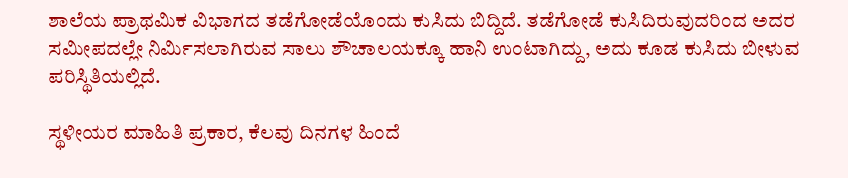ಶಾಲೆಯ ಪ್ರಾಥಮಿಕ ವಿಭಾಗದ ತಡೆಗೋಡೆಯೊಂದು ಕುಸಿದು ಬಿದ್ದಿದೆ. ತಡೆಗೋಡೆ ಕುಸಿದಿರುವುದರಿಂದ ಅದರ ಸಮೀಪದಲ್ಲೇ ನಿರ್ಮಿಸಲಾಗಿರುವ ಸಾಲು ಶೌಚಾಲಯಕ್ಕೂ ಹಾನಿ ಉಂಟಾಗಿದ್ದು, ಅದು ಕೂಡ ಕುಸಿದು ಬೀಳುವ ಪರಿಸ್ಥಿತಿಯಲ್ಲಿದೆ.

ಸ್ಥಳೀಯರ ಮಾಹಿತಿ ಪ್ರಕಾರ, ಕೆಲವು ದಿನಗಳ ಹಿಂದೆ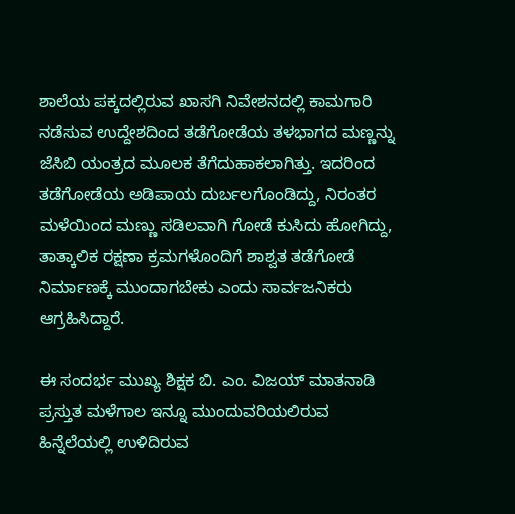ಶಾಲೆಯ ಪಕ್ಕದಲ್ಲಿರುವ ಖಾಸಗಿ ನಿವೇಶನದಲ್ಲಿ ಕಾಮಗಾರಿ ನಡೆಸುವ ಉದ್ದೇಶದಿಂದ ತಡೆಗೋಡೆಯ ತಳಭಾಗದ ಮಣ್ಣನ್ನು ಜೆಸಿಬಿ ಯಂತ್ರದ ಮೂಲಕ ತೆಗೆದುಹಾಕಲಾಗಿತ್ತು. ಇದರಿಂದ ತಡೆಗೋಡೆಯ ಅಡಿಪಾಯ ದುರ್ಬಲಗೊಂಡಿದ್ದು, ನಿರಂತರ ಮಳೆಯಿಂದ ಮಣ್ಣು ಸಡಿಲವಾಗಿ ಗೋಡೆ ಕುಸಿದು ಹೋಗಿದ್ದು, ತಾತ್ಕಾಲಿಕ ರಕ್ಷಣಾ ಕ್ರಮಗಳೊಂದಿಗೆ ಶಾಶ್ವತ ತಡೆಗೋಡೆ ನಿರ್ಮಾಣಕ್ಕೆ ಮುಂದಾಗಬೇಕು ಎಂದು ಸಾರ್ವಜನಿಕರು ಆಗ್ರಹಿಸಿದ್ದಾರೆ.

ಈ ಸಂದರ್ಭ ಮುಖ್ಯ ಶಿಕ್ಷಕ ಬಿ. ಎಂ. ವಿಜಯ್ ಮಾತನಾಡಿ ಪ್ರಸ್ತುತ ಮಳೆಗಾಲ ಇನ್ನೂ ಮುಂದುವರಿಯಲಿರುವ ಹಿನ್ನೆಲೆಯಲ್ಲಿ ಉಳಿದಿರುವ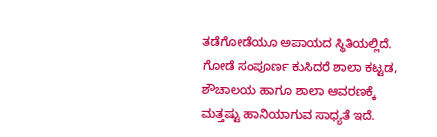ತಡೆಗೋಡೆಯೂ ಅಪಾಯದ ಸ್ಥಿತಿಯಲ್ಲಿದೆ. ಗೋಡೆ ಸಂಪೂರ್ಣ ಕುಸಿದರೆ ಶಾಲಾ ಕಟ್ಟಡ, ಶೌಚಾಲಯ ಹಾಗೂ ಶಾಲಾ ಆವರಣಕ್ಕೆ ಮತ್ತಷ್ಟು ಹಾನಿಯಾಗುವ ಸಾಧ್ಯತೆ ಇದೆ.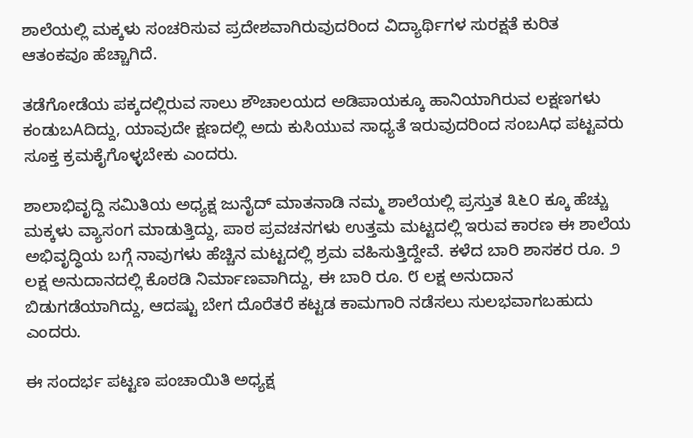ಶಾಲೆಯಲ್ಲಿ ಮಕ್ಕಳು ಸಂಚರಿಸುವ ಪ್ರದೇಶವಾಗಿರುವುದರಿಂದ ವಿದ್ಯಾರ್ಥಿಗಳ ಸುರಕ್ಷತೆ ಕುರಿತ ಆತಂಕವೂ ಹೆಚ್ಚಾಗಿದೆ.

ತಡೆಗೋಡೆಯ ಪಕ್ಕದಲ್ಲಿರುವ ಸಾಲು ಶೌಚಾಲಯದ ಅಡಿಪಾಯಕ್ಕೂ ಹಾನಿಯಾಗಿರುವ ಲಕ್ಷಣಗಳು ಕಂಡುಬAದಿದ್ದು, ಯಾವುದೇ ಕ್ಷಣದಲ್ಲಿ ಅದು ಕುಸಿಯುವ ಸಾಧ್ಯತೆ ಇರುವುದರಿಂದ ಸಂಬAಧ ಪಟ್ಟವರು ಸೂಕ್ತ ಕ್ರಮಕೈಗೊಳ್ಳಬೇಕು ಎಂದರು.

ಶಾಲಾಭಿವೃದ್ದಿ ಸಮಿತಿಯ ಅಧ್ಯಕ್ಷ ಜುನೈದ್ ಮಾತನಾಡಿ ನಮ್ಮ ಶಾಲೆಯಲ್ಲಿ ಪ್ರಸ್ತುತ ೩೬೦ ಕ್ಕೂ ಹೆಚ್ಚು ಮಕ್ಕಳು ವ್ಯಾಸಂಗ ಮಾಡುತ್ತಿದ್ದು, ಪಾಠ ಪ್ರವಚನಗಳು ಉತ್ತಮ ಮಟ್ಟದಲ್ಲಿ ಇರುವ ಕಾರಣ ಈ ಶಾಲೆಯ ಅಭಿವೃದ್ಧಿಯ ಬಗ್ಗೆ ನಾವುಗಳು ಹೆಚ್ಚಿನ ಮಟ್ಟದಲ್ಲಿ ಶ್ರಮ ವಹಿಸುತ್ತಿದ್ದೇವೆ. ಕಳೆದ ಬಾರಿ ಶಾಸಕರ ರೂ. ೨ ಲಕ್ಷ ಅನುದಾನದಲ್ಲಿ ಕೊಠಡಿ ನಿರ್ಮಾಣವಾಗಿದ್ದು, ಈ ಬಾರಿ ರೂ. ೮ ಲಕ್ಷ ಅನುದಾನ ಬಿಡುಗಡೆಯಾಗಿದ್ದು, ಆದಷ್ಟು ಬೇಗ ದೊರೆತರೆ ಕಟ್ಟಡ ಕಾಮಗಾರಿ ನಡೆಸಲು ಸುಲಭವಾಗಬಹುದು ಎಂದರು.

ಈ ಸಂದರ್ಭ ಪಟ್ಟಣ ಪಂಚಾಯಿತಿ ಅಧ್ಯಕ್ಷ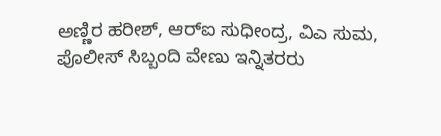ಅಣ್ಣಿರ ಹರೀಶ್, ಆರ್‌ಐ ಸುಧೀಂದ್ರ, ವಿಎ ಸುಮ, ಪೊಲೀಸ್ ಸಿಬ್ಬಂದಿ ವೇಣು ಇನ್ನಿತರರು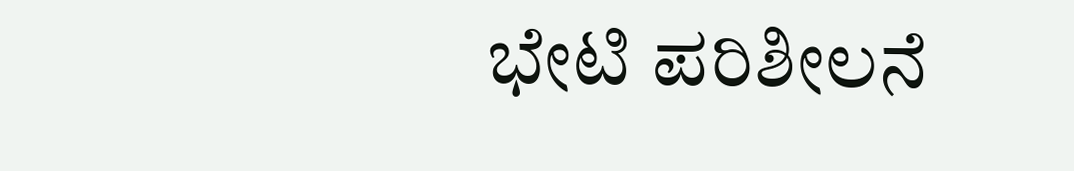ಭೇಟಿ ಪರಿಶೀಲನೆ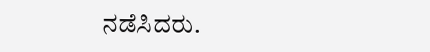ನಡೆಸಿದರು.